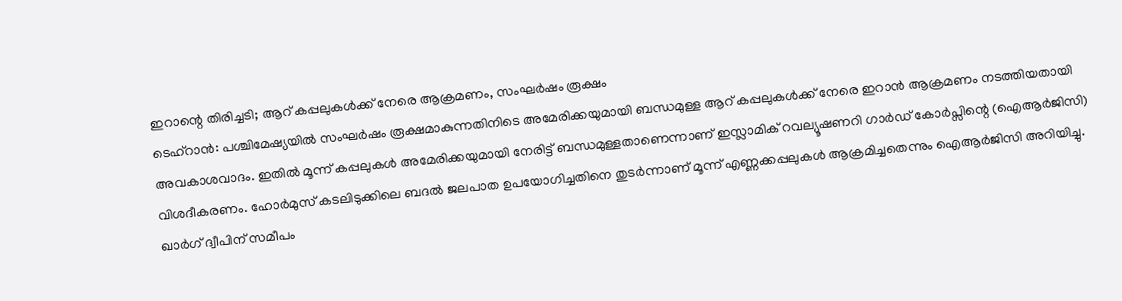ഇറാന്റെ തിരിച്ചടി; ആറ് കപ്പലുകൾക്ക് നേരെ ആക്രമണം, സംഘർഷം രൂക്ഷം
ടെഹ്റാൻ: പശ്ചിമേഷ്യയിൽ സംഘർഷം രൂക്ഷമാകുന്നതിനിടെ അമേരിക്കയുമായി ബന്ധമുള്ള ആറ് കപ്പലുകൾക്ക് നേരെ ഇറാൻ ആക്രമണം നടത്തിയതായി അവകാശവാദം. ഇതിൽ മൂന്ന് കപ്പലുകൾ അമേരിക്കയുമായി നേരിട്ട് ബന്ധമുള്ളതാണെന്നാണ് ഇസ്ലാമിക് റവല്യൂഷണറി ഗാർഡ് കോർപ്സിന്റെ (ഐആർജിസി) വിശദീകരണം. ഹോർമുസ് കടലിടുക്കിലെ ബദൽ ജലപാത ഉപയോഗിച്ചതിനെ തുടർന്നാണ് മൂന്ന് എണ്ണക്കപ്പലുകൾ ആക്രമിച്ചതെന്നും ഐആർജിസി അറിയിച്ചു.
ഖാർഗ് ദ്വീപിന് സമീപം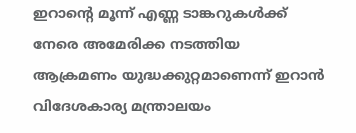ഇറാന്റെ മൂന്ന് എണ്ണ ടാങ്കറുകൾക്ക് നേരെ അമേരിക്ക നടത്തിയ ആക്രമണം യുദ്ധക്കുറ്റമാണെന്ന് ഇറാൻ വിദേശകാര്യ മന്ത്രാലയം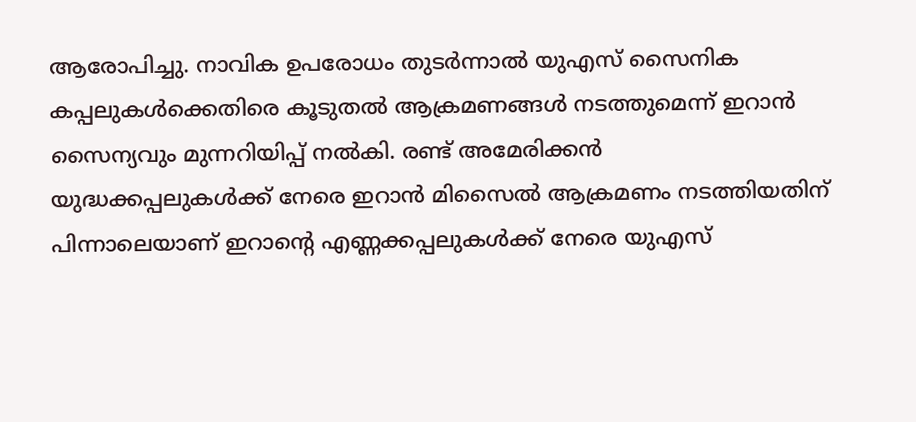ആരോപിച്ചു. നാവിക ഉപരോധം തുടർന്നാൽ യുഎസ് സൈനിക കപ്പലുകൾക്കെതിരെ കൂടുതൽ ആക്രമണങ്ങൾ നടത്തുമെന്ന് ഇറാൻ സൈന്യവും മുന്നറിയിപ്പ് നൽകി. രണ്ട് അമേരിക്കൻ യുദ്ധക്കപ്പലുകൾക്ക് നേരെ ഇറാൻ മിസൈൽ ആക്രമണം നടത്തിയതിന് പിന്നാലെയാണ് ഇറാന്റെ എണ്ണക്കപ്പലുകൾക്ക് നേരെ യുഎസ്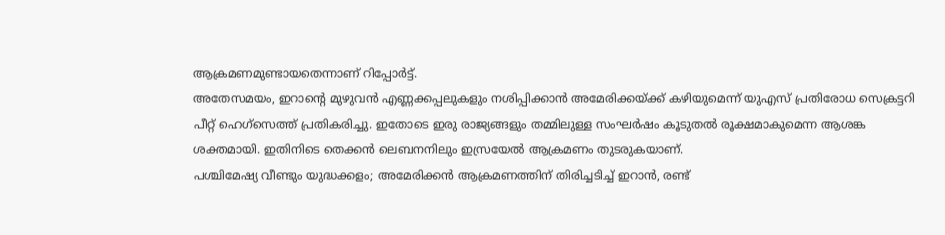ആക്രമണമുണ്ടായതെന്നാണ് റിപ്പോർട്ട്.
അതേസമയം, ഇറാന്റെ മുഴുവൻ എണ്ണക്കപ്പലുകളും നശിപ്പിക്കാൻ അമേരിക്കയ്ക്ക് കഴിയുമെന്ന് യുഎസ് പ്രതിരോധ സെക്രട്ടറി പീറ്റ് ഹെഗ്സെത്ത് പ്രതികരിച്ചു. ഇതോടെ ഇരു രാജ്യങ്ങളും തമ്മിലുള്ള സംഘർഷം കൂടുതൽ രൂക്ഷമാകുമെന്ന ആശങ്ക ശക്തമായി. ഇതിനിടെ തെക്കൻ ലെബനനിലും ഇസ്രയേൽ ആക്രമണം തുടരുകയാണ്.
പശ്ചിമേഷ്യ വീണ്ടും യുദ്ധക്കളം; അമേരിക്കൻ ആക്രമണത്തിന് തിരിച്ചടിച്ച് ഇറാൻ, രണ്ട്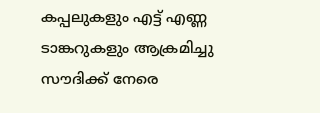കപ്പലുകളും എട്ട് എണ്ണ ടാങ്കറുകളും ആക്രമിച്ചു
സൗദിക്ക് നേരെ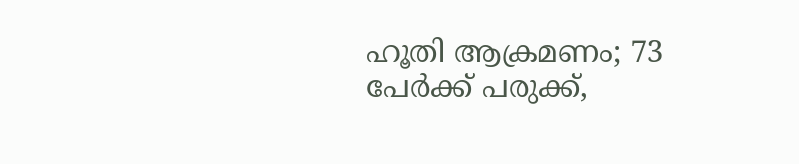ഹൂതി ആക്രമണം; 73 പേർക്ക് പരുക്ക്,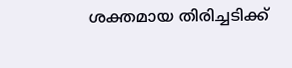ശക്തമായ തിരിച്ചടിക്ക്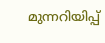മുന്നറിയിപ്പ്